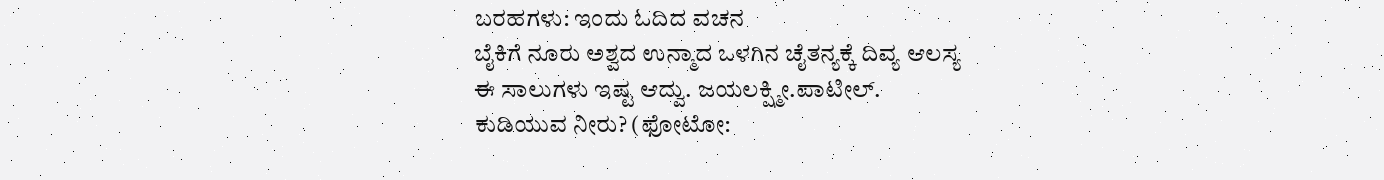ಬರಹಗಳು: ಇಂದು ಓದಿದ ವಚನ
ಬೈಕಿಗೆ ನೂರು ಅಶ್ವದ ಉನ್ಮಾದ ಒಳಗಿನ ಚೈತನ್ಯಕ್ಕೆ ದಿವ್ಯ ಆಲಸ್ಯ
ಈ ಸಾಲುಗಳು ಇಷ್ಟ ಆದ್ವು. ಜಯಲಕ್ಷ್ಮೀ.ಪಾಟೀಲ್.
ಕುಡಿಯುವ ನೀರು? (ಫೋಟೋ: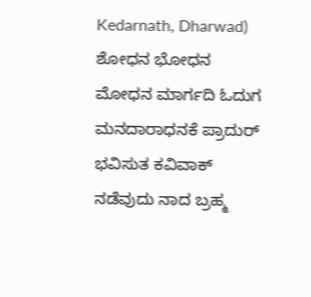Kedarnath, Dharwad)
ಶೋಧನ ಭೋಧನ ಮೋಧನ ಮಾರ್ಗದಿ ಓದುಗ ಮನದಾರಾಧನಕೆ ಪ್ರಾದುರ್ ಭವಿಸುತ ಕವಿವಾಕ್ ನಡೆವುದು ನಾದ ಬ್ರಹ್ಮ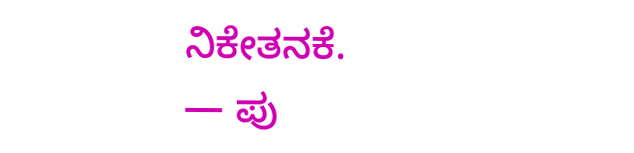ನಿಕೇತನಕೆ.
— ಪು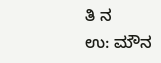ತಿ ನ
ಉ: ಮೌನ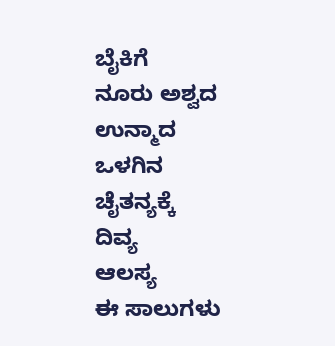ಬೈಕಿಗೆ
ನೂರು ಅಶ್ವದ
ಉನ್ಮಾದ
ಒಳಗಿನ
ಚೈತನ್ಯಕ್ಕೆ
ದಿವ್ಯ
ಆಲಸ್ಯ
ಈ ಸಾಲುಗಳು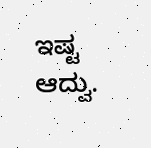ಇಷ್ಟ ಆದ್ವು.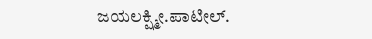ಜಯಲಕ್ಷ್ಮೀ.ಪಾಟೀಲ್.